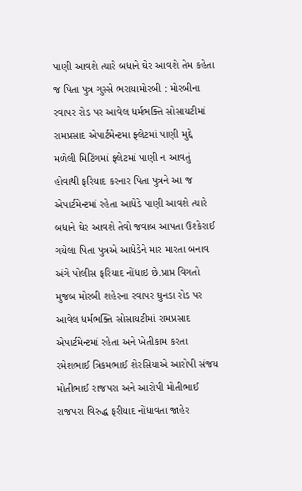પાણી આવશે ત્યારે બધાને ઘેર આવશે તેમ કહેતા જ પિતા પુત્ર ગુસ્સે ભરાયામોરબી : મોરબીના રવાપર રોડ પર આવેલ ધર્મભક્તિ સોસાયટીમાં રામપ્રસાદ એપાર્ટમેન્ટમા ફ્લેટમાં પાણી મુદ્દે મળેલી મિટિંગમાં ફ્લેટમાં પાણી ન આવતું હોવાથી ફરિયાદ કરનાર પિતા પુત્રને આ જ એપાર્ટમેન્ટમાં રહેતા આધેડે પાણી આવશે ત્યારે બધાને ઘેર આવશે તેવો જવાબ આપતા ઉશ્કેરાઈ ગયેલા પિતા પુત્રએ આધેડેને માર મારતા બનાવ અંગે પોલીસ ફરિયાદ નોંધાઇ છે.પ્રાપ્ત વિગતો મુજબ મોરબી શહેરના રવાપર ઘુનડા રોડ પર આવેલ ધર્મભક્તિ સોસાયટીમાં રામપ્રસાદ એપાર્ટમેન્ટમાં રહેતા અને ખેતીકામ કરતા રમેશભાઈ ત્રિકમભાઈ શેરસિયાએ આરોપી સંજય મોતીભાઈ રાજપરા અને આરોપી મોતીભાઈ રાજપરા વિરુદ્ધ ફરીયાદ નોંધાવતા જાહેર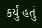કર્યું હતું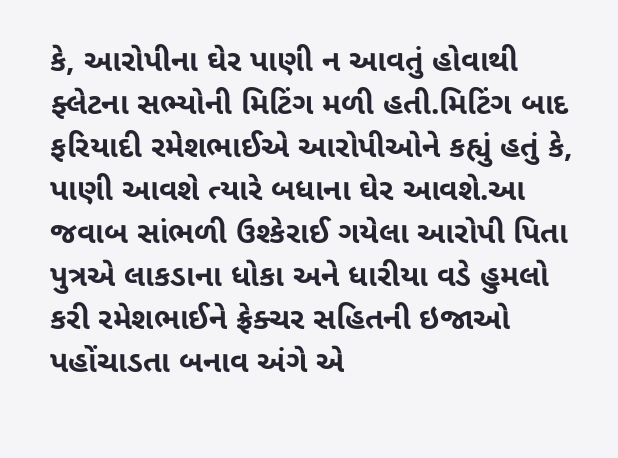કે, આરોપીના ઘેર પાણી ન આવતું હોવાથી ફ્લેટના સભ્યોની મિટિંગ મળી હતી.મિટિંગ બાદ ફરિયાદી રમેશભાઈએ આરોપીઓને કહ્યું હતું કે, પાણી આવશે ત્યારે બધાના ઘેર આવશે.આ જવાબ સાંભળી ઉશ્કેરાઈ ગયેલા આરોપી પિતા પુત્રએ લાકડાના ધોકા અને ધારીયા વડે હુમલો કરી રમેશભાઈને ફ્રેક્ચર સહિતની ઇજાઓ પહોંચાડતા બનાવ અંગે એ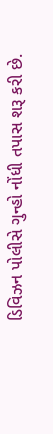ડિવિઝન પોલીસે ગુન્હો નોંધી તપાસ શરૂ કરી છે.